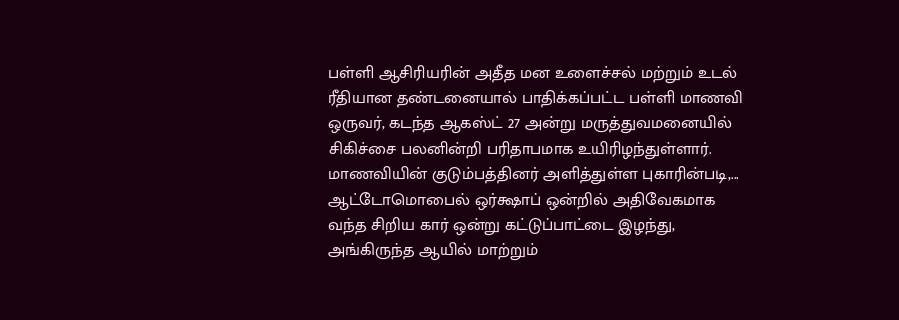பள்ளி ஆசிரியரின் அதீத மன உளைச்சல் மற்றும் உடல் ரீதியான தண்டனையால் பாதிக்கப்பட்ட பள்ளி மாணவி ஒருவர், கடந்த ஆகஸ்ட் 27 அன்று மருத்துவமனையில் சிகிச்சை பலனின்றி பரிதாபமாக உயிரிழந்துள்ளார். மாணவியின் குடும்பத்தினர் அளித்துள்ள புகாரின்படி,...
ஆட்டோமொபைல் ஒர்க்ஷாப் ஒன்றில் அதிவேகமாக வந்த சிறிய கார் ஒன்று கட்டுப்பாட்டை இழந்து, அங்கிருந்த ஆயில் மாற்றும்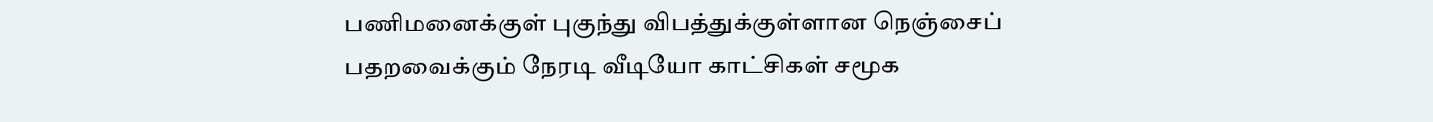பணிமனைக்குள் புகுந்து விபத்துக்குள்ளான நெஞ்சைப் பதறவைக்கும் நேரடி வீடியோ காட்சிகள் சமூக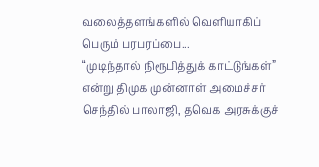வலைத்தளங்களில் வெளியாகிப் பெரும் பரபரப்பை...
“முடிந்தால் நிரூபித்துக் காட்டுங்கள்” என்று திமுக முன்னாள் அமைச்சர் செந்தில் பாலாஜி, தவெக அரசுக்குச்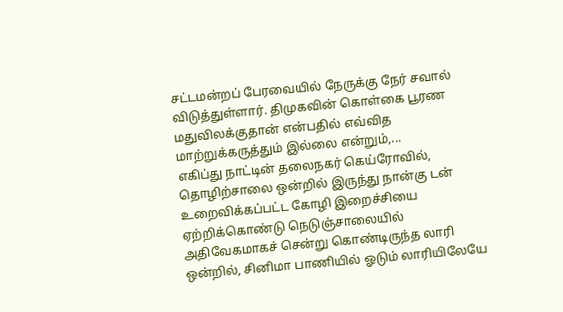சட்டமன்றப் பேரவையில் நேருக்கு நேர் சவால் விடுத்துள்ளார். திமுகவின் கொள்கை பூரண மதுவிலக்குதான் என்பதில் எவ்வித மாற்றுக்கருத்தும் இல்லை என்றும்,...
எகிப்து நாட்டின் தலைநகர் கெய்ரோவில், தொழிற்சாலை ஒன்றில் இருந்து நான்கு டன் உறைவிக்கப்பட்ட கோழி இறைச்சியை ஏற்றிக்கொண்டு நெடுஞ்சாலையில் அதிவேகமாகச் சென்று கொண்டிருந்த லாரி ஒன்றில், சினிமா பாணியில் ஓடும் லாரியிலேயே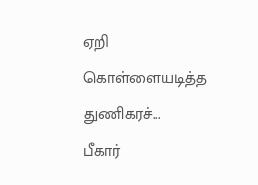ஏறி கொள்ளையடித்த துணிகரச்...
பீகார்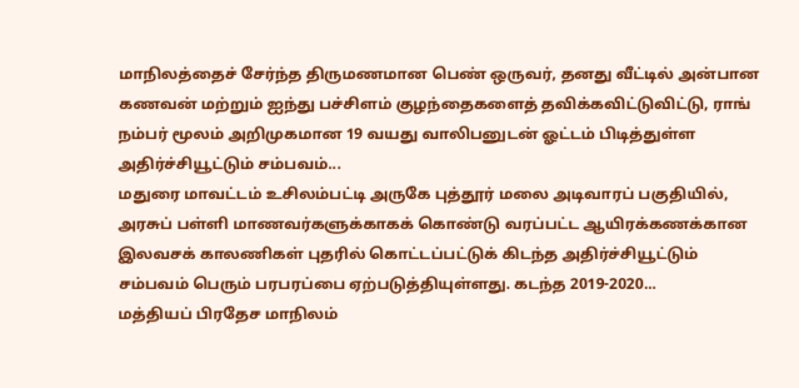மாநிலத்தைச் சேர்ந்த திருமணமான பெண் ஒருவர், தனது வீட்டில் அன்பான கணவன் மற்றும் ஐந்து பச்சிளம் குழந்தைகளைத் தவிக்கவிட்டுவிட்டு, ராங் நம்பர் மூலம் அறிமுகமான 19 வயது வாலிபனுடன் ஓட்டம் பிடித்துள்ள அதிர்ச்சியூட்டும் சம்பவம்...
மதுரை மாவட்டம் உசிலம்பட்டி அருகே புத்தூர் மலை அடிவாரப் பகுதியில், அரசுப் பள்ளி மாணவர்களுக்காகக் கொண்டு வரப்பட்ட ஆயிரக்கணக்கான இலவசக் காலணிகள் புதரில் கொட்டப்பட்டுக் கிடந்த அதிர்ச்சியூட்டும் சம்பவம் பெரும் பரபரப்பை ஏற்படுத்தியுள்ளது. கடந்த 2019-2020...
மத்தியப் பிரதேச மாநிலம்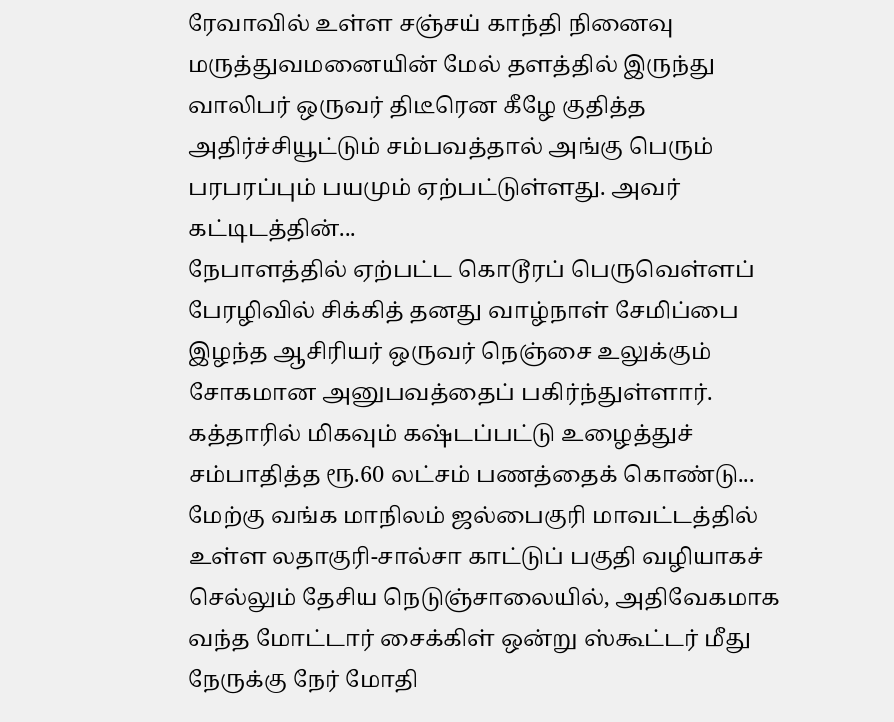ரேவாவில் உள்ள சஞ்சய் காந்தி நினைவு மருத்துவமனையின் மேல் தளத்தில் இருந்து வாலிபர் ஒருவர் திடீரென கீழே குதித்த அதிர்ச்சியூட்டும் சம்பவத்தால் அங்கு பெரும் பரபரப்பும் பயமும் ஏற்பட்டுள்ளது. அவர் கட்டிடத்தின்...
நேபாளத்தில் ஏற்பட்ட கொடூரப் பெருவெள்ளப் பேரழிவில் சிக்கித் தனது வாழ்நாள் சேமிப்பை இழந்த ஆசிரியர் ஒருவர் நெஞ்சை உலுக்கும் சோகமான அனுபவத்தைப் பகிர்ந்துள்ளார். கத்தாரில் மிகவும் கஷ்டப்பட்டு உழைத்துச் சம்பாதித்த ரூ.60 லட்சம் பணத்தைக் கொண்டு...
மேற்கு வங்க மாநிலம் ஜல்பைகுரி மாவட்டத்தில் உள்ள லதாகுரி-சால்சா காட்டுப் பகுதி வழியாகச் செல்லும் தேசிய நெடுஞ்சாலையில், அதிவேகமாக வந்த மோட்டார் சைக்கிள் ஒன்று ஸ்கூட்டர் மீது நேருக்கு நேர் மோதி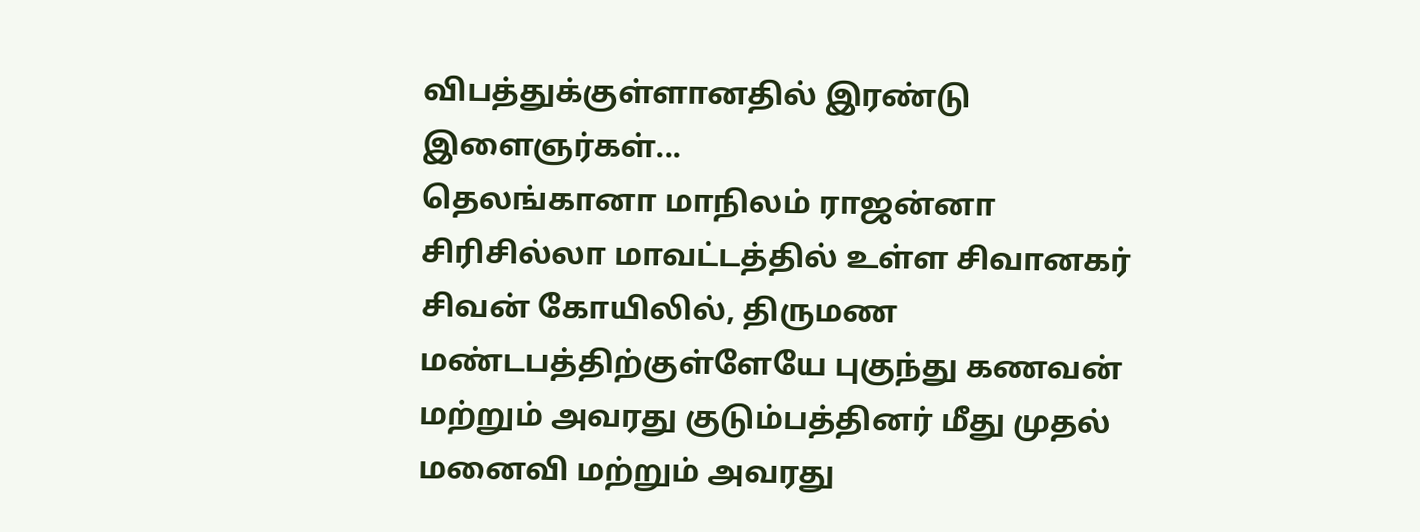விபத்துக்குள்ளானதில் இரண்டு இளைஞர்கள்...
தெலங்கானா மாநிலம் ராஜன்னா சிரிசில்லா மாவட்டத்தில் உள்ள சிவானகர் சிவன் கோயிலில், திருமண மண்டபத்திற்குள்ளேயே புகுந்து கணவன் மற்றும் அவரது குடும்பத்தினர் மீது முதல் மனைவி மற்றும் அவரது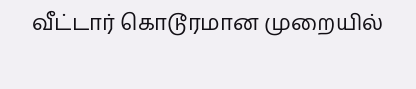வீட்டார் கொடூரமான முறையில்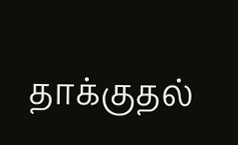தாக்குதல்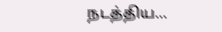நடத்திய...